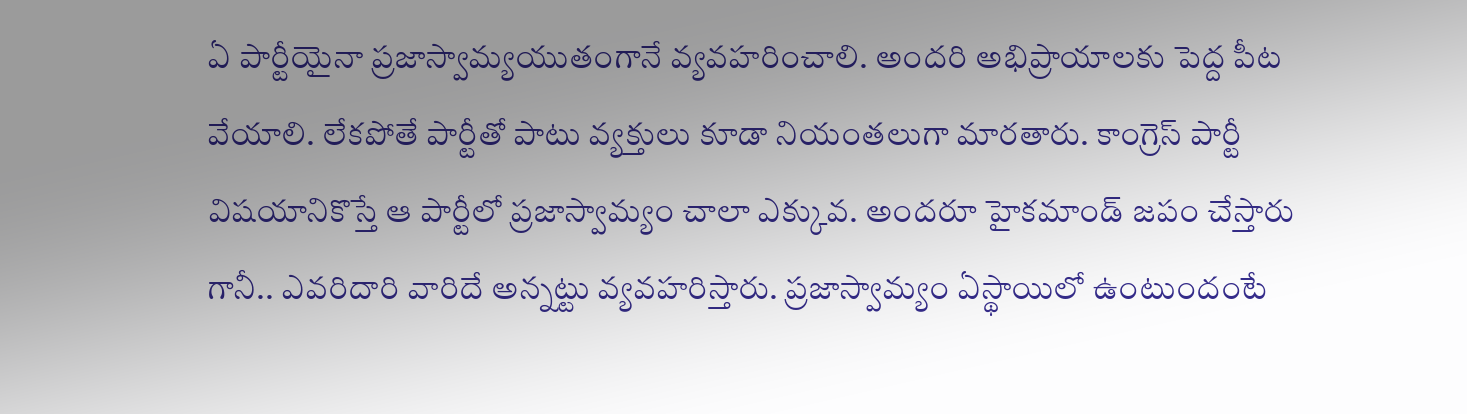ఏ పార్టీయైనా ప్రజాస్వామ్యయుతంగానే వ్యవహరించాలి. అందరి అభిప్రాయాలకు పెద్ద పీట వేయాలి. లేకపోతే పార్టీతో పాటు వ్యక్తులు కూడా నియంతలుగా మారతారు. కాంగ్రెస్ పార్టీ విషయానికొస్తే ఆ పార్టీలో ప్రజాస్వామ్యం చాలా ఎక్కువ. అందరూ హైకమాండ్ జపం చేస్తారు గానీ.. ఎవరిదారి వారిదే అన్నట్టు వ్యవహరిస్తారు. ప్రజాస్వామ్యం ఏస్థాయిలో ఉంటుందంటే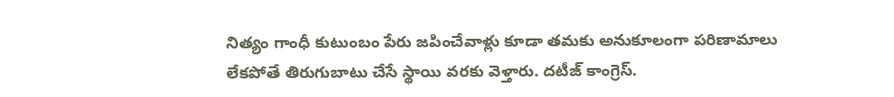నిత్యం గాంధీ కుటుంబం పేరు జపించేవాళ్లు కూడా తమకు అనుకూలంగా పరిణామాలు లేకపోతే తిరుగుబాటు చేసే స్థాయి వరకు వెళ్తారు. దటీజ్ కాంగ్రెస్.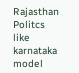Rajasthan Politcs like karnataka model